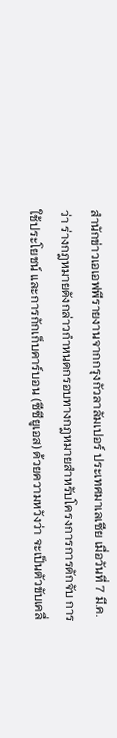สำนักข่าวเอเอฟพีรายงานจากกรุงกัวลาลัมเปอร์ ประเทศมาเลเซีย เมื่อวันที่ 7 มี.ค. ว่า ร่างกฎหมายดังกล่าวกำหนดกรอบทางกฎหมายสำหรับโครงการการดักจับ การใช้ประโยชน์ และการกักเก็บคาร์บอน (ซีซียูเอส) ด้วยความหวังว่า จะเป็นตัวขับเคลื่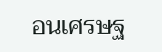อนเศรษฐ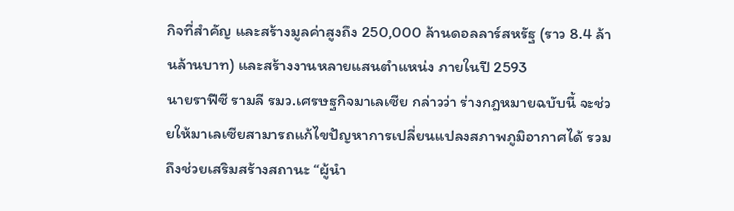กิจที่สำคัญ และสร้างมูลค่าสูงถึง 250,000 ล้านดอลลาร์สหรัฐ (ราว 8.4 ล้านล้านบาท) และสร้างงานหลายแสนตำแหน่ง ภายในปี 2593
นายราฟีซี รามลี รมว.เศรษฐกิจมาเลเซีย กล่าวว่า ร่างกฎหมายฉบับนี้ จะช่วยให้มาเลเซียสามารถแก้ไขปัญหาการเปลี่ยนแปลงสภาพภูมิอากาศได้ รวมถึงช่วยเสริมสร้างสถานะ “ผู้นำ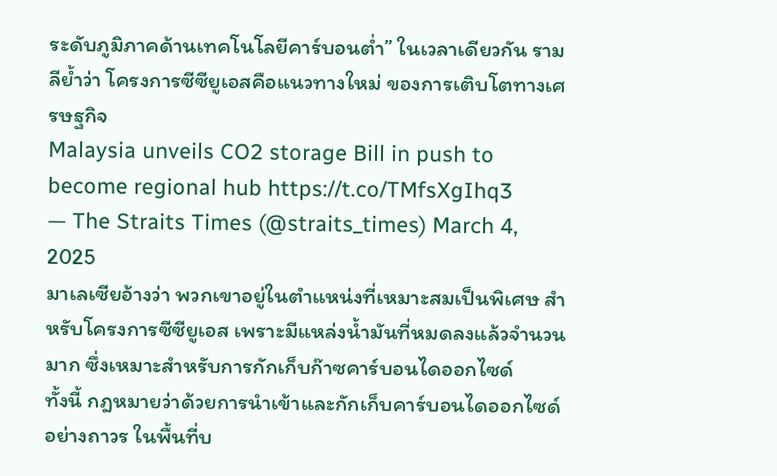ระดับภูมิภาคด้านเทคโนโลยีคาร์บอนต่ำ” ในเวลาเดียวกัน รามลีย้ำว่า โครงการซีซียูเอสคือแนวทางใหม่ ของการเติบโตทางเศรษฐกิจ
Malaysia unveils CO2 storage Bill in push to become regional hub https://t.co/TMfsXgIhq3
— The Straits Times (@straits_times) March 4, 2025
มาเลเซียอ้างว่า พวกเขาอยู่ในตำแหน่งที่เหมาะสมเป็นพิเศษ สำหรับโครงการซีซียูเอส เพราะมีแหล่งน้ำมันที่หมดลงแล้วจำนวนมาก ซึ่งเหมาะสำหรับการกักเก็บก๊าซคาร์บอนไดออกไซด์
ทั้งนี้ กฎหมายว่าด้วยการนำเข้าและกักเก็บคาร์บอนไดออกไซด์อย่างถาวร ในพื้นที่บ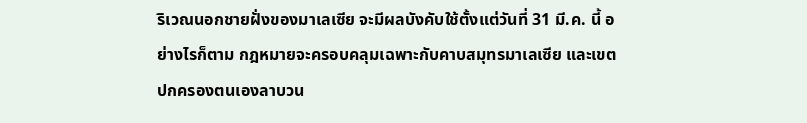ริเวณนอกชายฝั่งของมาเลเซีย จะมีผลบังคับใช้ตั้งแต่วันที่ 31 มี.ค. นี้ อย่างไรก็ตาม กฎหมายจะครอบคลุมเฉพาะกับคาบสมุทรมาเลเซีย และเขตปกครองตนเองลาบวน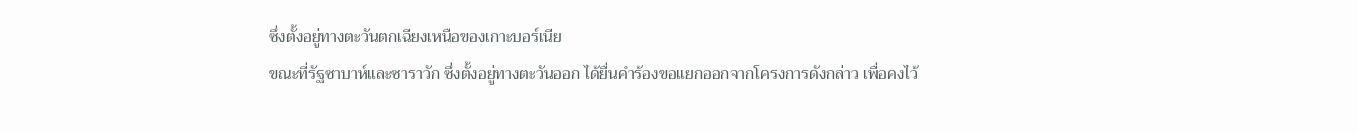ซึ่งตั้งอยู่ทางตะวันตกเฉียงเหนือของเกาะบอร์เนีย
ขณะที่รัฐซาบาห์และซาราวัก ซึ่งตั้งอยู่ทางตะวันออก ได้ยื่นคำร้องขอแยกออกจากโครงการดังกล่าว เพื่อคงไว้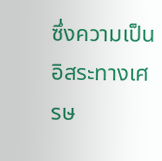ซึ่งความเป็นอิสระทางเศรษ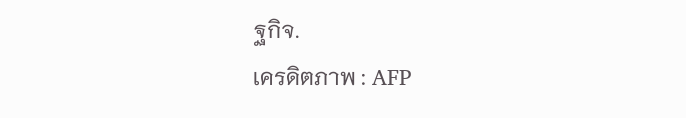ฐกิจ.
เครดิตภาพ : AFP